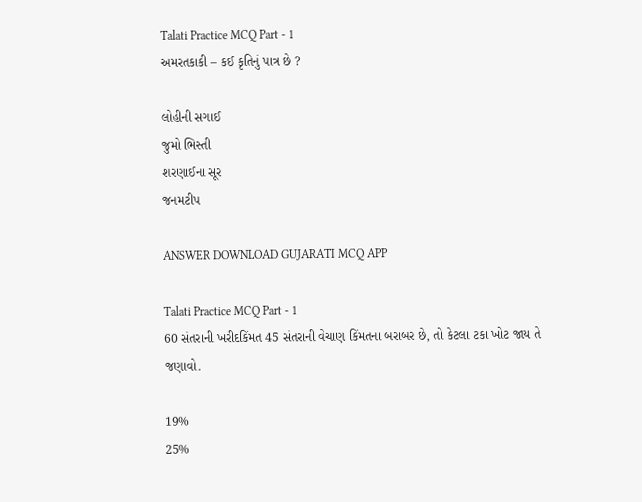Talati Practice MCQ Part - 1
અમરતકાકી – કઈ કૃતિનું પાત્ર છે ?

લોહીની સગાઈ
જુમો ભિસ્તી
શરણાઈના સૂર
જનમટીપ

ANSWER DOWNLOAD GUJARATI MCQ APP

Talati Practice MCQ Part - 1
60 સંતરાની ખરીદકિંમત 45 સંતરાની વેચાણ કિંમતના બરાબર છે, તો કેટલા ટકા ખોટ જાય તે જણાવો.

19%
25%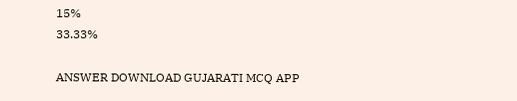15%
33.33%

ANSWER DOWNLOAD GUJARATI MCQ APP